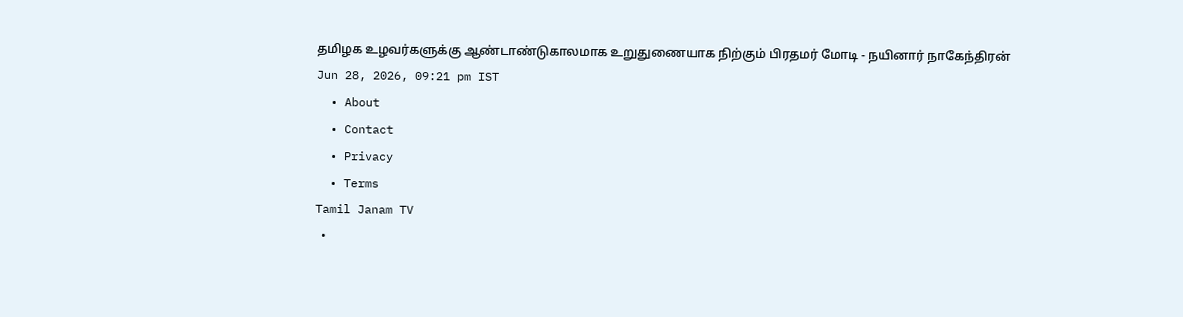தமிழக உழவர்களுக்கு ஆண்டாண்டுகாலமாக உறுதுணையாக நிற்கும் பிரதமர் மோடி - நயினார் நாகேந்திரன்
Jun 28, 2026, 09:21 pm IST
  • About
  • Contact
  • Privacy
  • Terms
Tamil Janam TV
  •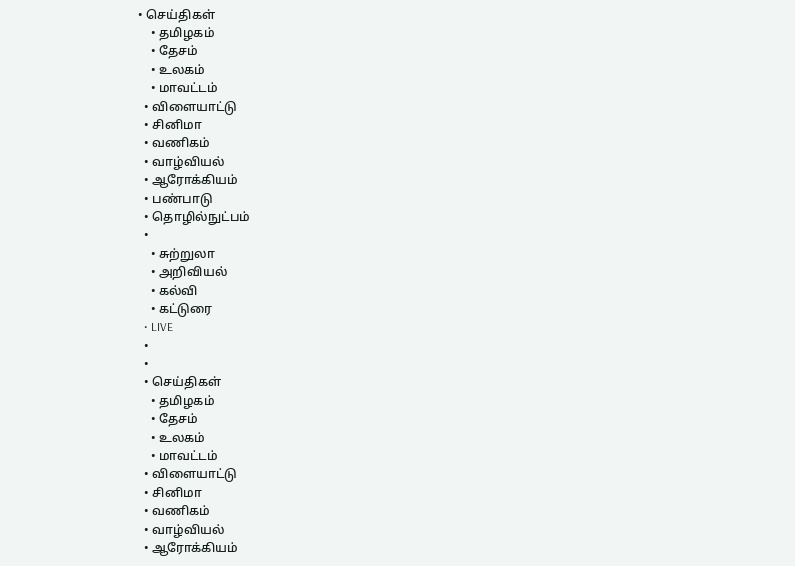• செய்திகள்
    • தமிழகம்
    • தேசம்
    • உலகம்
    • மாவட்டம்
  • விளையாட்டு
  • சினிமா
  • வணிகம்
  • வாழ்வியல்
  • ஆரோக்கியம்
  • பண்பாடு
  • தொழில்நுட்பம்
  •
    • சுற்றுலா
    • அறிவியல்
    • கல்வி
    • கட்டுரை
  • LIVE
  •
  •
  • செய்திகள்
    • தமிழகம்
    • தேசம்
    • உலகம்
    • மாவட்டம்
  • விளையாட்டு
  • சினிமா
  • வணிகம்
  • வாழ்வியல்
  • ஆரோக்கியம்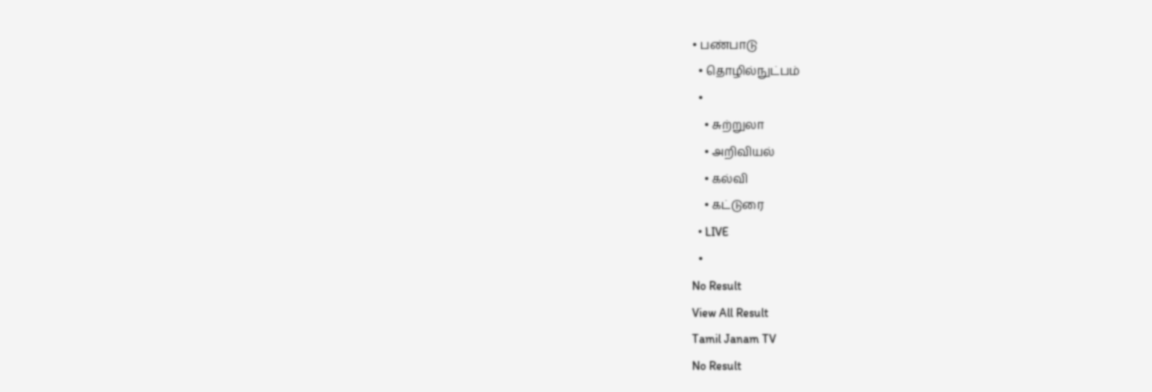• பண்பாடு
  • தொழில்நுட்பம்
  •
    • சுற்றுலா
    • அறிவியல்
    • கல்வி
    • கட்டுரை
  • LIVE
  •
No Result
View All Result
Tamil Janam TV
No Result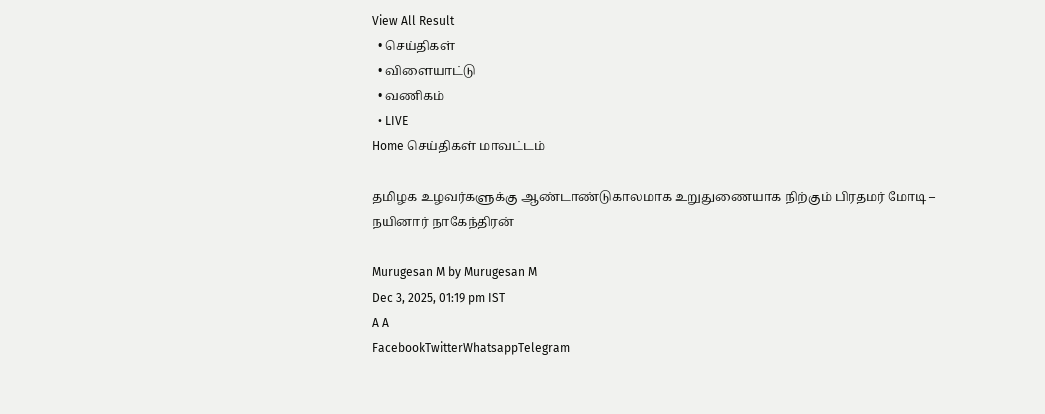View All Result
  • செய்திகள்
  • விளையாட்டு
  • வணிகம்
  • LIVE
Home செய்திகள் மாவட்டம்

தமிழக உழவர்களுக்கு ஆண்டாண்டுகாலமாக உறுதுணையாக நிற்கும் பிரதமர் மோடி – நயினார் நாகேந்திரன்

Murugesan M by Murugesan M
Dec 3, 2025, 01:19 pm IST
A A
FacebookTwitterWhatsappTelegram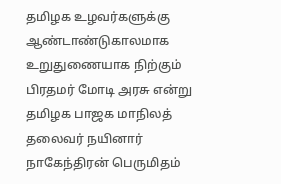தமிழக உழவர்களுக்கு ஆண்டாண்டுகாலமாக உறுதுணையாக நிற்கும் பிரதமர் மோடி அரசு என்று தமிழக பாஜக மாநிலத் தலைவர் நயினார் நாகேந்திரன் பெருமிதம்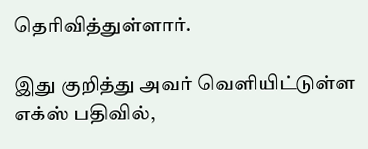தெரிவித்துள்ளார்.

இது குறித்து அவர் வெளியிட்டுள்ள எக்ஸ் பதிவில்,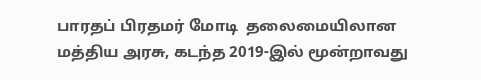பாரதப் பிரதமர் மோடி  தலைமையிலான மத்திய அரசு, கடந்த 2019-இல் மூன்றாவது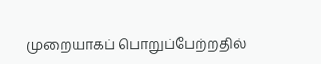முறையாகப் பொறுப்பேற்றதில்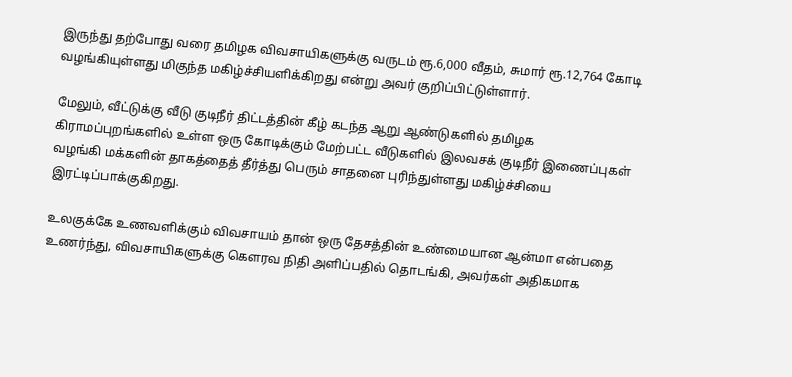இருந்து தற்போது வரை தமிழக விவசாயிகளுக்கு வருடம் ரூ.6,000 வீதம், சுமார் ரூ.12,764 கோடி வழங்கியுள்ளது மிகுந்த மகிழ்ச்சியளிக்கிறது என்று அவர் குறிப்பிட்டுள்ளார்.

மேலும், வீட்டுக்கு வீடு குடிநீர் திட்டத்தின் கீழ் கடந்த ஆறு ஆண்டுகளில் தமிழக கிராமப்புறங்களில் உள்ள ஒரு கோடிக்கும் மேற்பட்ட வீடுகளில் இலவசக் குடிநீர் இணைப்புகள் வழங்கி மக்களின் தாகத்தைத் தீர்த்து பெரும் சாதனை புரிந்துள்ளது மகிழ்ச்சியை இரட்டிப்பாக்குகிறது.

உலகுக்கே உணவளிக்கும் விவசாயம் தான் ஒரு தேசத்தின் உண்மையான ஆன்மா என்பதை உணர்ந்து, விவசாயிகளுக்கு கௌரவ நிதி அளிப்பதில் தொடங்கி, அவர்கள் அதிகமாக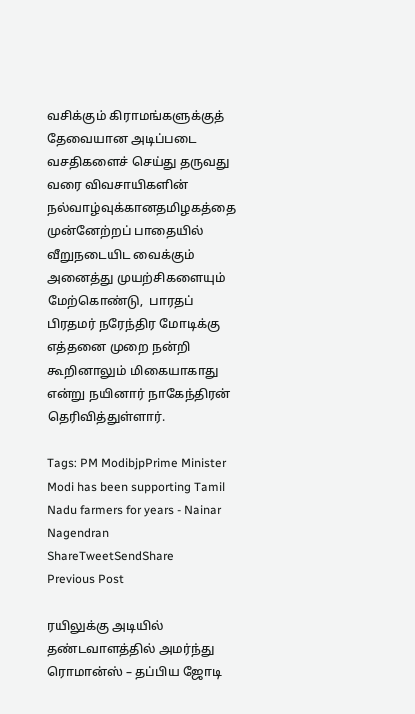வசிக்கும் கிராமங்களுக்குத் தேவையான அடிப்படை வசதிகளைச் செய்து தருவது வரை விவசாயிகளின் நல்வாழ்வுக்கானதமிழகத்தை முன்னேற்றப் பாதையில் வீறுநடையிட வைக்கும் அனைத்து முயற்சிகளையும் மேற்கொண்டு,  பாரதப் பிரதமர் நரேந்திர மோடிக்கு எத்தனை முறை நன்றி கூறினாலும் மிகையாகாது என்று நயினார் நாகேந்திரன் தெரிவித்துள்ளார்.

Tags: PM ModibjpPrime Minister Modi has been supporting Tamil Nadu farmers for years - Nainar Nagendran
ShareTweetSendShare
Previous Post

ரயிலுக்கு அடியில் தண்டவாளத்தில் அமர்ந்து ரொமான்ஸ் – தப்பிய ஜோடி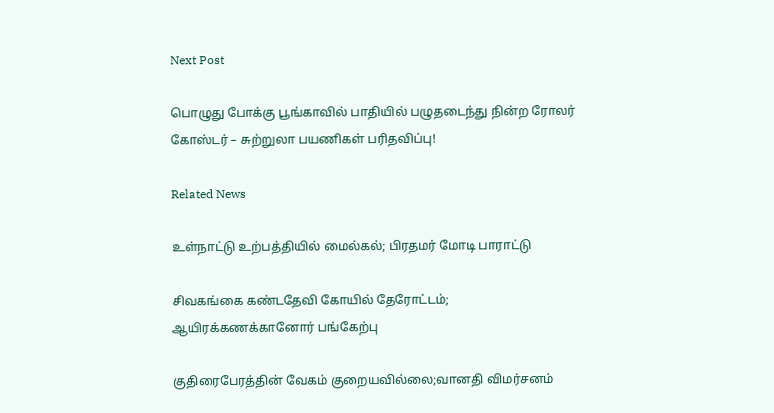Next Post

பொழுது போக்கு பூங்காவில் பாதியில் பழுதடைந்து நின்ற ரோலர் கோஸ்டர் – சுற்றுலா பயணிகள் பரிதவிப்பு!

Related News

உள்நாட்டு உற்பத்தியில் மைல்கல்; பிரதமர் மோடி பாராட்டு

சிவகங்கை கண்டதேவி கோயில் தேரோட்டம்; ஆயிரக்கணக்கானோர் பங்கேற்பு

குதிரைபேரத்தின் வேகம் குறையவில்லை;வானதி விமர்சனம்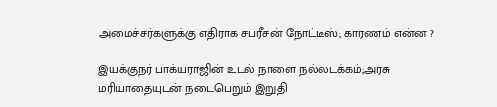அமைச்சர்களுக்கு எதிராக சபரீசன் நோட்டீஸ்; காரணம் என்ன ?

இயக்குநர் பாக்யராஜின் உடல் நாளை நல்லடக்கம்;அரசு மரியாதையுடன் நடைபெறும் இறுதி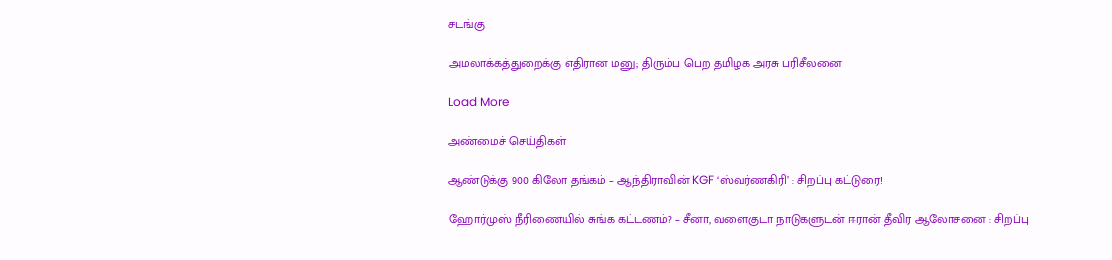சடங்கு

அமலாக்கத்துறைக்கு எதிரான மனு; திரும்ப பெற தமிழக அரசு பரிசீலனை

Load More

அண்மைச் செய்திகள்

ஆண்டுக்கு 900 கிலோ தங்கம் – ஆந்திராவின் KGF ‘ஸ்வர்ணகிரி’ : சிறப்பு கட்டுரை!

ஹோர்முஸ் நீரிணையில் சுங்க கட்டணம்? – சீனா, வளைகுடா நாடுகளுடன் ஈரான் தீவிர ஆலோசனை : சிறப்பு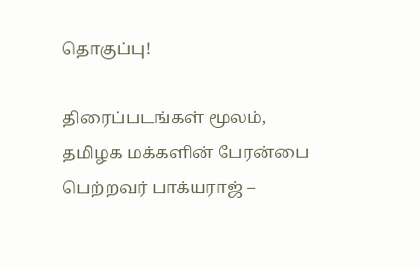தொகுப்பு!

திரைப்படங்கள் மூலம், தமிழக மக்களின் பேரன்பை பெற்றவர் பாக்யராஜ் –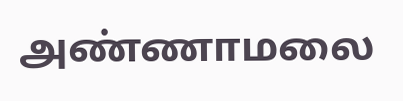அண்ணாமலை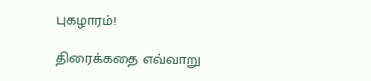புகழாரம்!

திரைக்கதை எவ்வாறு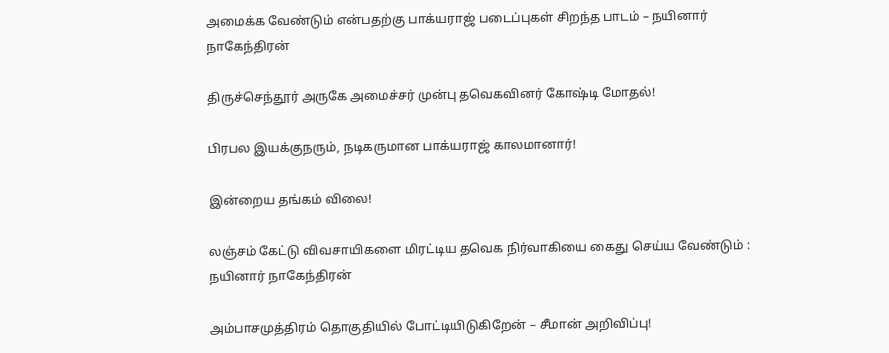அமைக்க வேண்டும் என்பதற்கு பாக்யராஜ் படைப்புகள் சிறந்த பாடம் – நயினார் நாகேந்திரன்

திருச்செந்தூர் அருகே அமைச்சர் முன்பு தவெகவினர் கோஷ்டி மோதல்!

பிரபல இயக்குநரும், நடிகருமான பாக்யராஜ் காலமானார்!

இன்றைய தங்கம் விலை!

லஞ்சம் கேட்டு விவசாயிகளை மிரட்டிய தவெக நிர்வாகியை கைது செய்ய வேண்டும் : நயினார் நாகேந்திரன்

அம்பாசமுத்திரம் தொகுதியில் போட்டியிடுகிறேன் – சீமான் அறிவிப்பு!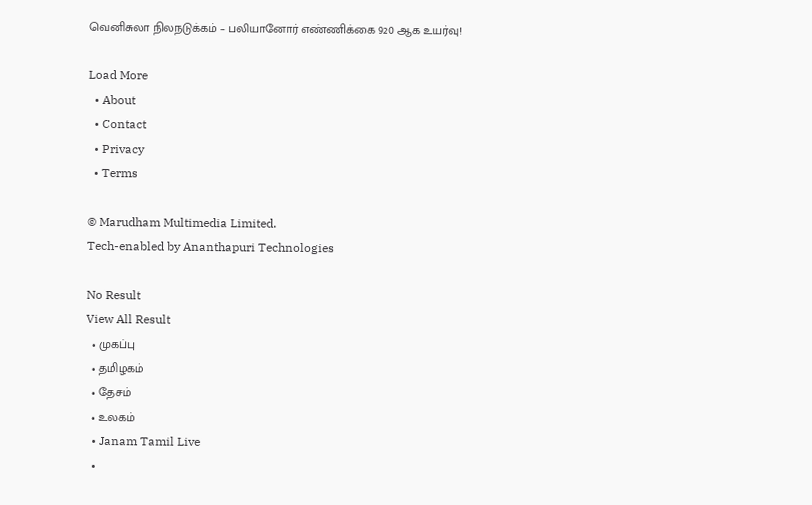வெனிசுலா நிலநடுக்கம் – பலியானோர் எண்ணிக்கை 920 ஆக உயர்வு!

Load More
  • About
  • Contact
  • Privacy
  • Terms

© Marudham Multimedia Limited.
Tech-enabled by Ananthapuri Technologies

No Result
View All Result
  • முகப்பு
  • தமிழகம்
  • தேசம்
  • உலகம்
  • Janam Tamil Live
  •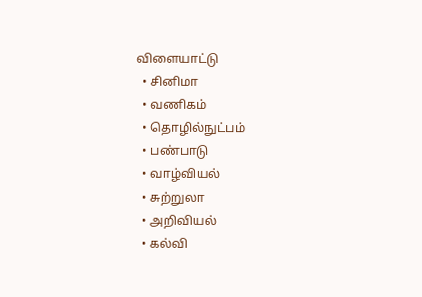விளையாட்டு
  • சினிமா
  • வணிகம்
  • தொழில்நுட்பம்
  • பண்பாடு
  • வாழ்வியல்
  • சுற்றுலா
  • அறிவியல்
  • கல்வி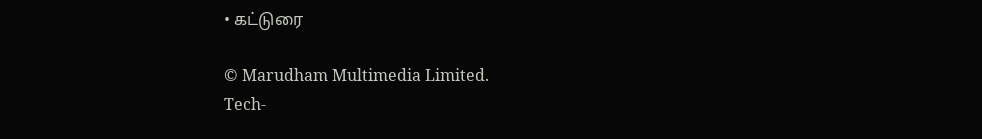• கட்டுரை

© Marudham Multimedia Limited.
Tech-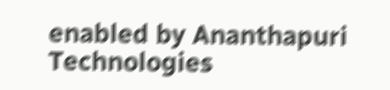enabled by Ananthapuri Technologies